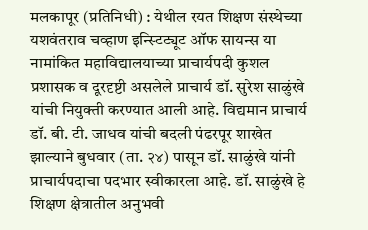मलकापूर (प्रतिनिधी) : येथील रयत शिक्षण संस्थेच्या यशवंतराव चव्हाण इन्स्टिट्यूट ऑफ सायन्स या नामांकित महाविद्यालयाच्या प्राचार्यपदी कुशल प्रशासक व दूरदृष्टी असलेले प्राचार्य डॉ. सुरेश साळुंखे यांची नियुक्ती करण्यात आली आहे. विद्यमान प्राचार्य डॉ. बी. टी. जाधव यांची बदली पंढरपूर शाखेत झाल्याने बुधवार (ता. २४) पासून डॉ. साळुंखे यांनी प्राचार्यपदाचा पदभार स्वीकारला आहे. डॉ. साळुंखे हे शिक्षण क्षेत्रातील अनुभवी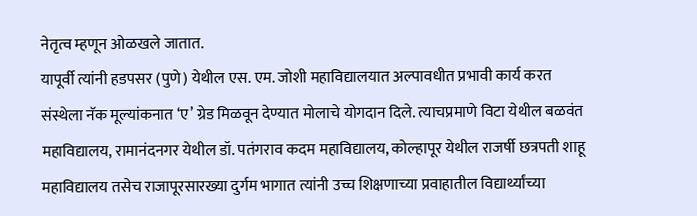नेतृत्व म्हणून ओळखले जातात.
यापूर्वी त्यांनी हडपसर (पुणे) येथील एस. एम. जोशी महाविद्यालयात अल्पावधीत प्रभावी कार्य करत संस्थेला नॅक मूल्यांकनात ‘ए’ ग्रेड मिळवून देण्यात मोलाचे योगदान दिले. त्याचप्रमाणे विटा येथील बळवंत महाविद्यालय, रामानंदनगर येथील डॉ. पतंगराव कदम महाविद्यालय, कोल्हापूर येथील राजर्षी छत्रपती शाहू महाविद्यालय तसेच राजापूरसारख्या दुर्गम भागात त्यांनी उच्च शिक्षणाच्या प्रवाहातील विद्यार्थ्यांच्या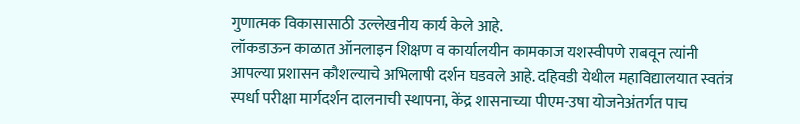गुणात्मक विकासासाठी उल्लेखनीय कार्य केले आहे.
लॉकडाऊन काळात ऑनलाइन शिक्षण व कार्यालयीन कामकाज यशस्वीपणे राबवून त्यांनी आपल्या प्रशासन कौशल्याचे अभिलाषी दर्शन घडवले आहे. दहिवडी येथील महाविद्यालयात स्वतंत्र स्पर्धा परीक्षा मार्गदर्शन दालनाची स्थापना, केंद्र शासनाच्या पीएम-उषा योजनेअंतर्गत पाच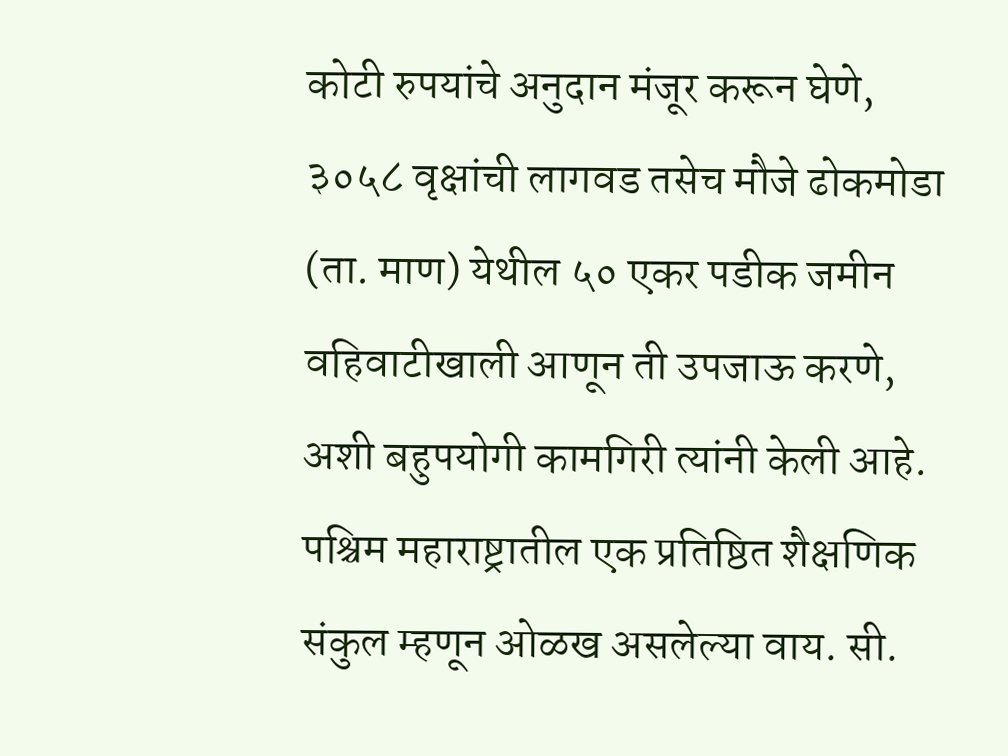कोटी रुपयांचे अनुदान मंजूर करून घेणे, ३०५८ वृक्षांची लागवड तसेच मौजे ढोकमोडा (ता. माण) येथील ५० एकर पडीक जमीन वहिवाटीखाली आणून ती उपजाऊ करणे, अशी बहुपयोगी कामगिरी त्यांनी केली आहे. पश्चिम महाराष्ट्रातील एक प्रतिष्ठित शैक्षणिक संकुल म्हणून ओळख असलेल्या वाय. सी.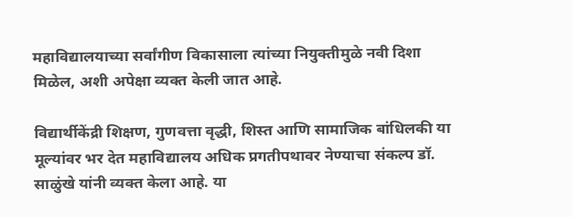महाविद्यालयाच्या सर्वांगीण विकासाला त्यांच्या नियुक्तीमुळे नवी दिशा मिळेल, अशी अपेक्षा व्यक्त केली जात आहे.

विद्यार्थीकेंद्री शिक्षण, गुणवत्ता वृद्धी, शिस्त आणि सामाजिक बांधिलकी या मूल्यांवर भर देत महाविद्यालय अधिक प्रगतीपथावर नेण्याचा संकल्प डॉ. साळुंखे यांनी व्यक्त केला आहे. या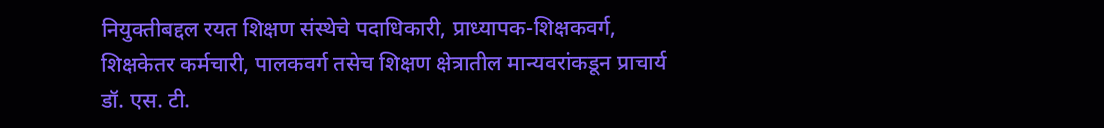नियुक्तीबद्दल रयत शिक्षण संस्थेचे पदाधिकारी, प्राध्यापक-शिक्षकवर्ग, शिक्षकेतर कर्मचारी, पालकवर्ग तसेच शिक्षण क्षेत्रातील मान्यवरांकडून प्राचार्य डॉ. एस. टी.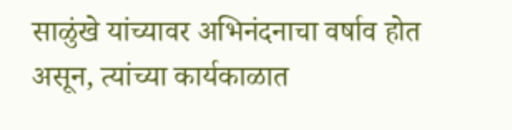साळुंखे यांच्यावर अभिनंदनाचा वर्षाव होत असून, त्यांच्या कार्यकाळात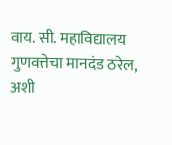वाय. सी. महाविद्यालय गुणवत्तेचा मानदंड ठरेल, अशी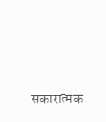सकारात्मक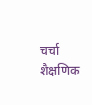चर्चा शैक्षणिक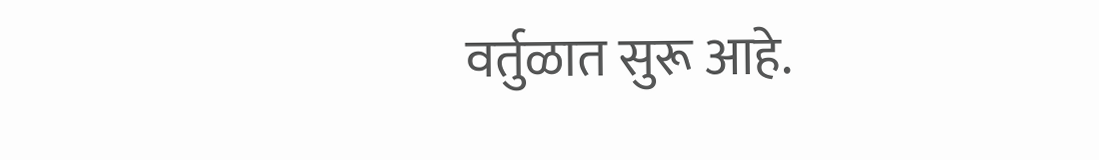वर्तुळात सुरू आहे.